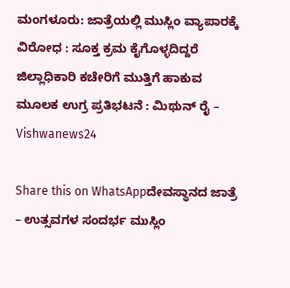ಮಂಗಳೂರು: ಜಾತ್ರೆಯಲ್ಲಿ ಮುಸ್ಲಿಂ ವ್ಯಾಪಾರಕ್ಕೆ ವಿರೋಧ : ಸೂಕ್ತ ಕ್ರಮ ಕೈಗೊಳ್ಳದಿದ್ದರೆ ಜಿಲ್ಲಾಧಿಕಾರಿ ಕಚೇರಿಗೆ ಮುತ್ತಿಗೆ ಹಾಕುವ ಮೂಲಕ ಉಗ್ರ ಪ್ರತಿಭಟನೆ : ಮಿಥುನ್ ರೈ – Vishwanews24

Share this on WhatsAppದೇವಸ್ಥಾನದ ಜಾತ್ರೆ – ಉತ್ಸವಗಳ ಸಂದರ್ಭ ಮುಸ್ಲಿಂ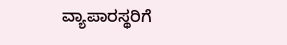ವ್ಯಾಪಾರಸ್ಥರಿಗೆ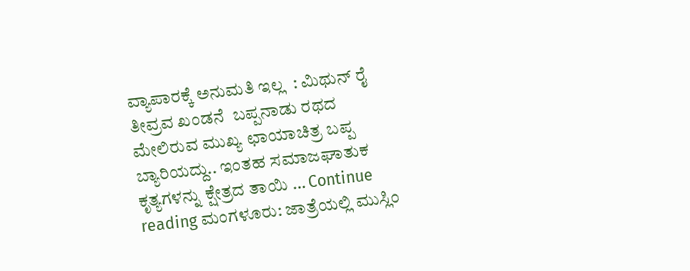ವ್ಯಾಪಾರಕ್ಕೆ ಅನುಮತಿ ಇಲ್ಲ  : ಮಿಥುನ್ ರೈ ತೀವ್ರವ ಖಂಡನೆ  ಬಪ್ಪನಾಡು ರಥದ ಮೇಲಿರುವ ಮುಖ್ಯ ಛಾಯಾಚಿತ್ರ ಬಪ್ಪ ಬ್ಯಾರಿಯದ್ದು.. ಇಂತಹ ಸಮಾಜಘಾತುಕ ಕೃತ್ಯಗಳನ್ನು ಕ್ಷೇತ್ರದ ತಾಯಿ … Continue reading ಮಂಗಳೂರು: ಜಾತ್ರೆಯಲ್ಲಿ ಮುಸ್ಲಿಂ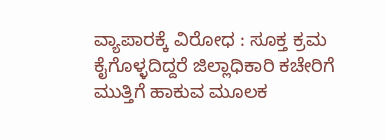ವ್ಯಾಪಾರಕ್ಕೆ ವಿರೋಧ : ಸೂಕ್ತ ಕ್ರಮ ಕೈಗೊಳ್ಳದಿದ್ದರೆ ಜಿಲ್ಲಾಧಿಕಾರಿ ಕಚೇರಿಗೆ ಮುತ್ತಿಗೆ ಹಾಕುವ ಮೂಲಕ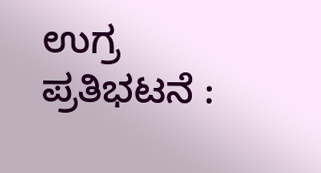ಉಗ್ರ ಪ್ರತಿಭಟನೆ :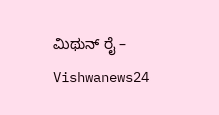ಮಿಥುನ್ ರೈ – Vishwanews24